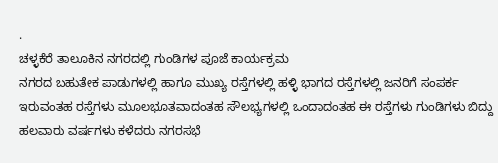.
ಚಳ್ಳಕೆರೆ ತಾಲೂಕಿನ ನಗರದಲ್ಲಿ ಗುಂಡಿಗಳ ಪೂಜೆ ಕಾರ್ಯಕ್ರಮ
ನಗರದ ಬಹುತೇಕ ಪಾಡುಗಳಲ್ಲಿ ಹಾಗೂ ಮುಖ್ಯ ರಸ್ತೆಗಳಲ್ಲಿ ಹಳ್ಳಿ ಭಾಗದ ರಸ್ತೆಗಳಲ್ಲಿ ಜನರಿಗೆ ಸಂಪರ್ಕ ಇರುವಂತಹ ರಸ್ತೆಗಳು ಮೂಲಭೂತವಾದಂತಹ ಸೌಲಭ್ಯಗಳಲ್ಲಿ ಒಂದಾದಂತಹ ಈ ರಸ್ತೆಗಳು ಗುಂಡಿಗಳು ಬಿದ್ದು ಹಲವಾರು ವರ್ಷಗಳು ಕಳೆದರು ನಗರಸಭೆ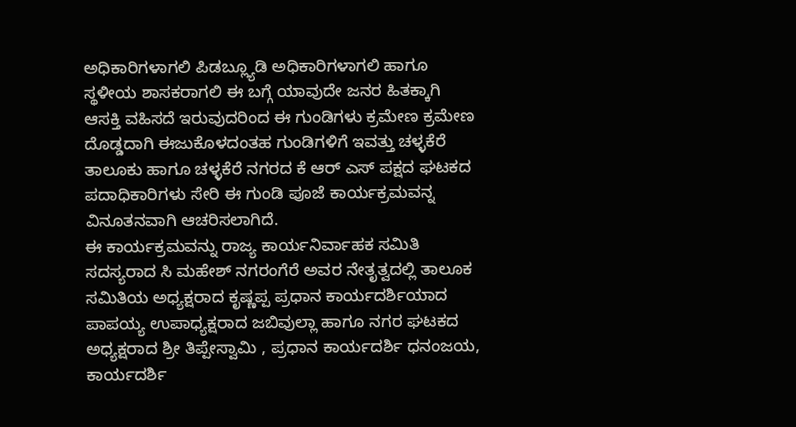ಅಧಿಕಾರಿಗಳಾಗಲಿ ಪಿಡಬ್ಲ್ಯೂಡಿ ಅಧಿಕಾರಿಗಳಾಗಲಿ ಹಾಗೂ ಸ್ಥಳೀಯ ಶಾಸಕರಾಗಲಿ ಈ ಬಗ್ಗೆ ಯಾವುದೇ ಜನರ ಹಿತಕ್ಕಾಗಿ ಆಸಕ್ತಿ ವಹಿಸದೆ ಇರುವುದರಿಂದ ಈ ಗುಂಡಿಗಳು ಕ್ರಮೇಣ ಕ್ರಮೇಣ ದೊಡ್ಡದಾಗಿ ಈಜುಕೊಳದಂತಹ ಗುಂಡಿಗಳಿಗೆ ಇವತ್ತು ಚಳ್ಳಕೆರೆ ತಾಲೂಕು ಹಾಗೂ ಚಳ್ಳಕೆರೆ ನಗರದ ಕೆ ಆರ್ ಎಸ್ ಪಕ್ಷದ ಘಟಕದ ಪದಾಧಿಕಾರಿಗಳು ಸೇರಿ ಈ ಗುಂಡಿ ಪೂಜೆ ಕಾರ್ಯಕ್ರಮವನ್ನ ವಿನೂತನವಾಗಿ ಆಚರಿಸಲಾಗಿದೆ.
ಈ ಕಾರ್ಯಕ್ರಮವನ್ನು ರಾಜ್ಯ ಕಾರ್ಯನಿರ್ವಾಹಕ ಸಮಿತಿ ಸದಸ್ಯರಾದ ಸಿ ಮಹೇಶ್ ನಗರಂಗೆರೆ ಅವರ ನೇತೃತ್ವದಲ್ಲಿ ತಾಲೂಕ ಸಮಿತಿಯ ಅಧ್ಯಕ್ಷರಾದ ಕೃಷ್ಣಪ್ಪ ಪ್ರಧಾನ ಕಾರ್ಯದರ್ಶಿಯಾದ ಪಾಪಯ್ಯ ಉಪಾಧ್ಯಕ್ಷರಾದ ಜಬಿವುಲ್ಲಾ ಹಾಗೂ ನಗರ ಘಟಕದ ಅಧ್ಯಕ್ಷರಾದ ಶ್ರೀ ತಿಪ್ಪೇಸ್ವಾಮಿ , ಪ್ರಧಾನ ಕಾರ್ಯದರ್ಶಿ ಧನಂಜಯ, ಕಾರ್ಯದರ್ಶಿ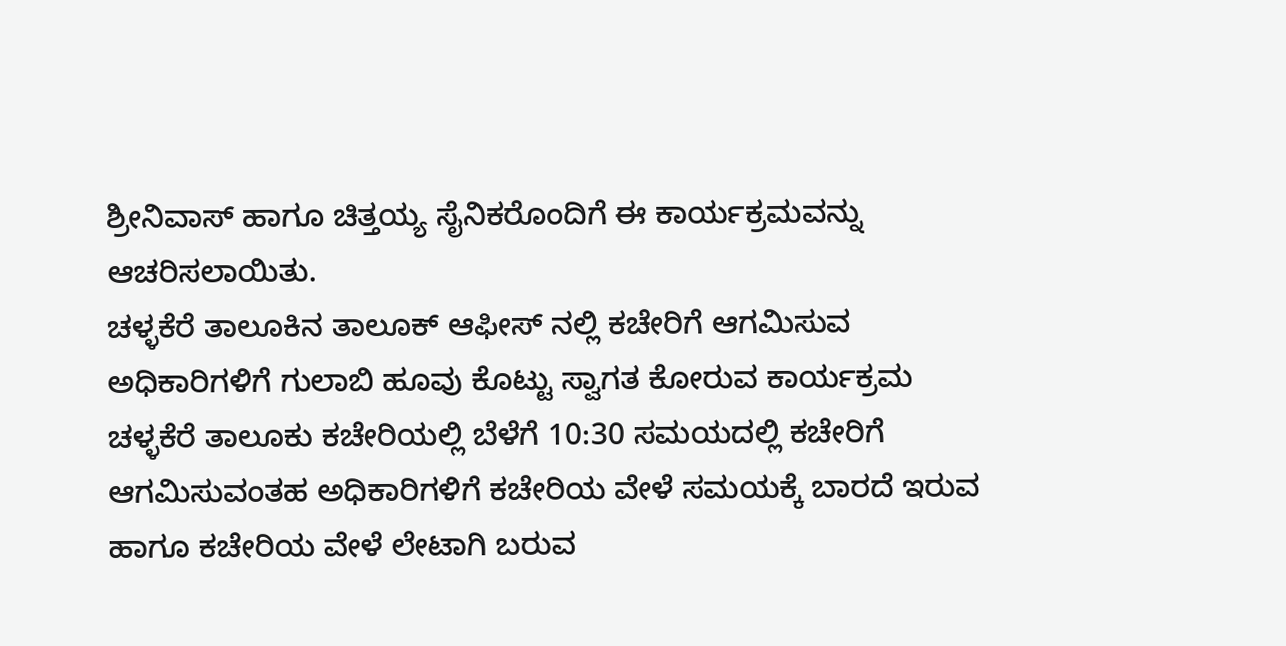ಶ್ರೀನಿವಾಸ್ ಹಾಗೂ ಚಿತ್ತಯ್ಯ ಸೈನಿಕರೊಂದಿಗೆ ಈ ಕಾರ್ಯಕ್ರಮವನ್ನು ಆಚರಿಸಲಾಯಿತು.
ಚಳ್ಳಕೆರೆ ತಾಲೂಕಿನ ತಾಲೂಕ್ ಆಫೀಸ್ ನಲ್ಲಿ ಕಚೇರಿಗೆ ಆಗಮಿಸುವ ಅಧಿಕಾರಿಗಳಿಗೆ ಗುಲಾಬಿ ಹೂವು ಕೊಟ್ಟು ಸ್ವಾಗತ ಕೋರುವ ಕಾರ್ಯಕ್ರಮ
ಚಳ್ಳಕೆರೆ ತಾಲೂಕು ಕಚೇರಿಯಲ್ಲಿ ಬೆಳೆಗೆ 10:30 ಸಮಯದಲ್ಲಿ ಕಚೇರಿಗೆ ಆಗಮಿಸುವಂತಹ ಅಧಿಕಾರಿಗಳಿಗೆ ಕಚೇರಿಯ ವೇಳೆ ಸಮಯಕ್ಕೆ ಬಾರದೆ ಇರುವ ಹಾಗೂ ಕಚೇರಿಯ ವೇಳೆ ಲೇಟಾಗಿ ಬರುವ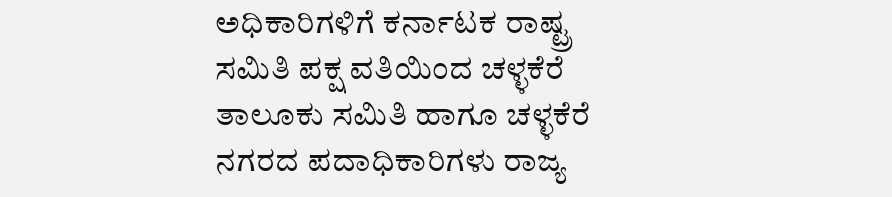ಅಧಿಕಾರಿಗಳಿಗೆ ಕರ್ನಾಟಕ ರಾಷ್ಟ್ರ ಸಮಿತಿ ಪಕ್ಷ ವತಿಯಿಂದ ಚಳ್ಳಕೆರೆ ತಾಲೂಕು ಸಮಿತಿ ಹಾಗೂ ಚಳ್ಳಕೆರೆ ನಗರದ ಪದಾಧಿಕಾರಿಗಳು ರಾಜ್ಯ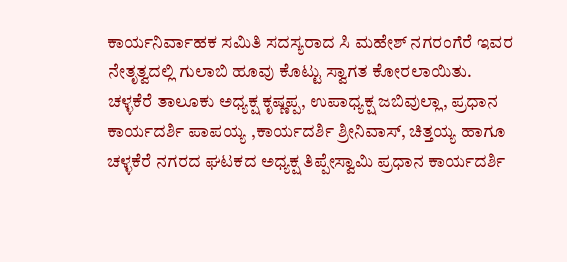ಕಾರ್ಯನಿರ್ವಾಹಕ ಸಮಿತಿ ಸದಸ್ಯರಾದ ಸಿ ಮಹೇಶ್ ನಗರಂಗೆರೆ ಇವರ ನೇತೃತ್ವದಲ್ಲಿ ಗುಲಾಬಿ ಹೂವು ಕೊಟ್ಟು ಸ್ವಾಗತ ಕೋರಲಾಯಿತು.
ಚಳ್ಳಕೆರೆ ತಾಲೂಕು ಅಧ್ಯಕ್ಷ ಕೃಷ್ಣಪ್ಪ, ಉಪಾಧ್ಯಕ್ಷ ಜಬಿವುಲ್ಲಾ, ಪ್ರಧಾನ ಕಾರ್ಯದರ್ಶಿ ಪಾಪಯ್ಯ ,ಕಾರ್ಯದರ್ಶಿ ಶ್ರೀನಿವಾಸ್, ಚಿತ್ತಯ್ಯ ಹಾಗೂ ಚಳ್ಳಕೆರೆ ನಗರದ ಘಟಕದ ಅಧ್ಯಕ್ಷ ತಿಪ್ಪೇಸ್ವಾಮಿ ಪ್ರಧಾನ ಕಾರ್ಯದರ್ಶಿ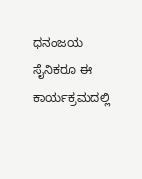ಧನಂಜಯ ಸೈನಿಕರೂ ಈ ಕಾರ್ಯಕ್ರಮದಲ್ಲಿ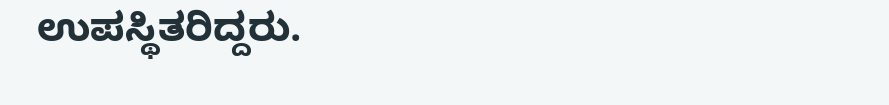ಉಪಸ್ಥಿತರಿದ್ದರು.